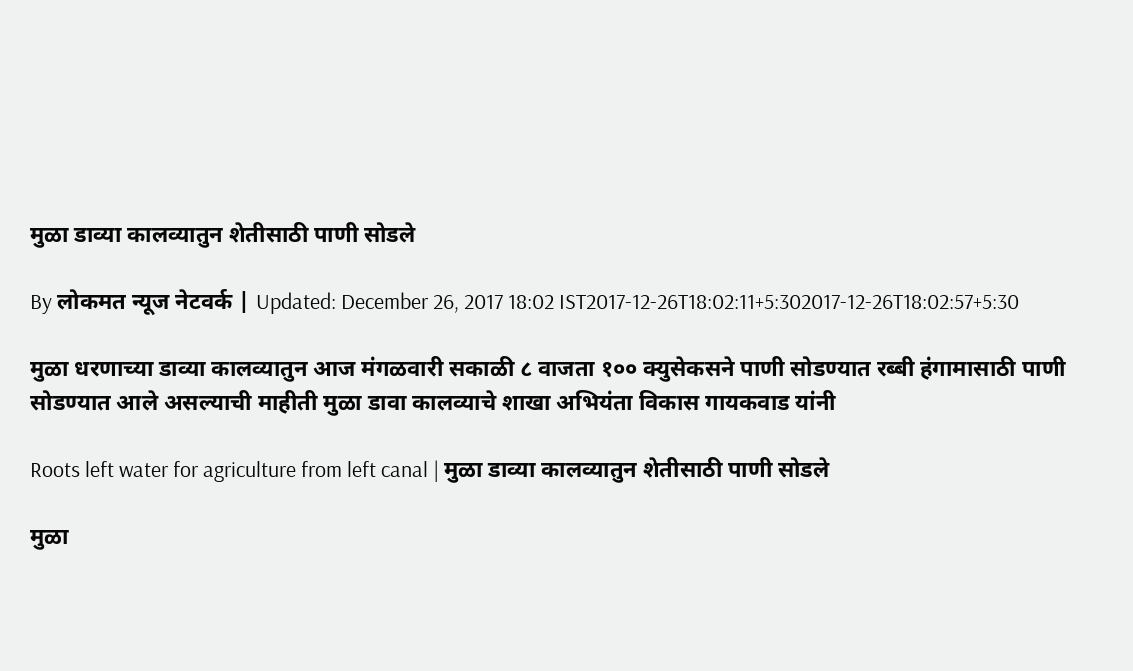मुळा डाव्या कालव्यातुन शेतीसाठी पाणी सोडले

By लोकमत न्यूज नेटवर्क | Updated: December 26, 2017 18:02 IST2017-12-26T18:02:11+5:302017-12-26T18:02:57+5:30

मुळा धरणाच्या डाव्या कालव्यातुन आज मंगळवारी सकाळी ८ वाजता १०० क्युसेकसने पाणी सोडण्यात रब्बी हंगामासाठी पाणी सोडण्यात आले असल्याची माहीती मुळा डावा कालव्याचे शाखा अभियंता विकास गायकवाड यांनी

Roots left water for agriculture from left canal | मुळा डाव्या कालव्यातुन शेतीसाठी पाणी सोडले

मुळा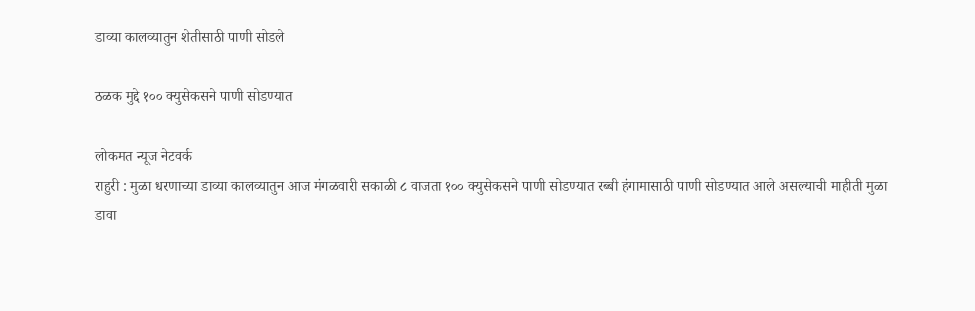डाव्या कालव्यातुन शेतीसाठी पाणी सोडले

ठळक मुद्दे १०० क्युसेकसने पाणी सोडण्यात

लोकमत न्यूज नेटवर्क
राहुरी : मुळा धरणाच्या डाव्या कालव्यातुन आज मंगळवारी सकाळी ८ वाजता १०० क्युसेकसने पाणी सोडण्यात रब्बी हंगामासाठी पाणी सोडण्यात आले असल्याची माहीती मुळा डावा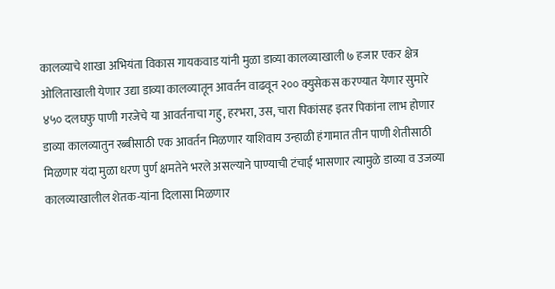कालव्याचे शाखा अभियंता विकास गायकवाड यांनी मुळा डाव्या कालव्याखाली ७ हजार एकर क्षेत्र ओलिताखाली येणार उद्या डाव्या कालव्यातून आवर्तन वाढवून २०० क्युसेकस करण्यात येणार सुमारे ४५० दलघफु पाणी गरजेचे या आवर्तनाचा गहु, हरभरा, उस, चारा पिकांसह इतर पिकांना लाभ होणार
डाव्या कालव्यातुन रब्बीसाठी एक आवर्तन मिळणार याशिवाय उन्हाळी हंगामात तीन पाणी शेतीसाठी मिळणार यंदा मुळा धरण पुर्ण क्षमतेने भरले असल्याने पाण्याची टंचाई भासणार त्यामुळे डाव्या व उजव्या कालव्याखालील शेतक-यांना दिलासा मिळणार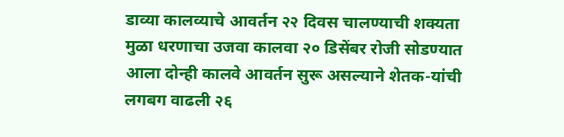डाव्या कालव्याचे आवर्तन २२ दिवस चालण्याची शक्यता मुळा धरणाचा उजवा कालवा २० डिसेंबर रोजी सोडण्यात आला दोन्ही कालवे आवर्तन सुरू असल्याने शेतक-यांची लगबग वाढली २६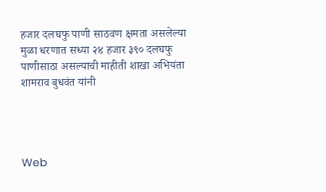हजार दलघफु पाणी साठवण क्षमता असलेल्या मुळा धरणात सध्या २४ हजार ३९० दलघफु पाणीसाठा असल्याची माहीती शाखा अभियंता शामराव बुधवंत यांनी




Web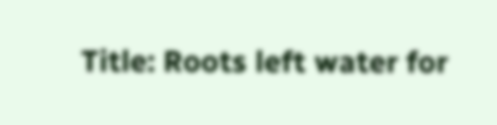Title: Roots left water for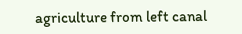agriculture from left canal